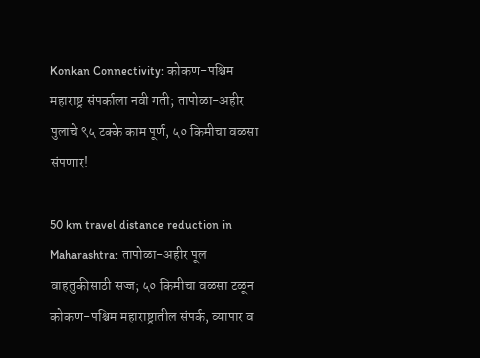Konkan Connectivity: कोकण-पश्चिम महाराष्ट्र संपर्काला नवी गती; तापोळा-अहीर पुलाचे ९५ टक्के काम पूर्ण, ५० किमीचा वळसा संपणार!

50 km travel distance reduction in Maharashtra: तापोळा-अहीर पूल वाहतुकीसाठी सज्ज; ५० किमीचा वळसा टळून कोकण-पश्चिम महाराष्ट्रातील संपर्क, व्यापार व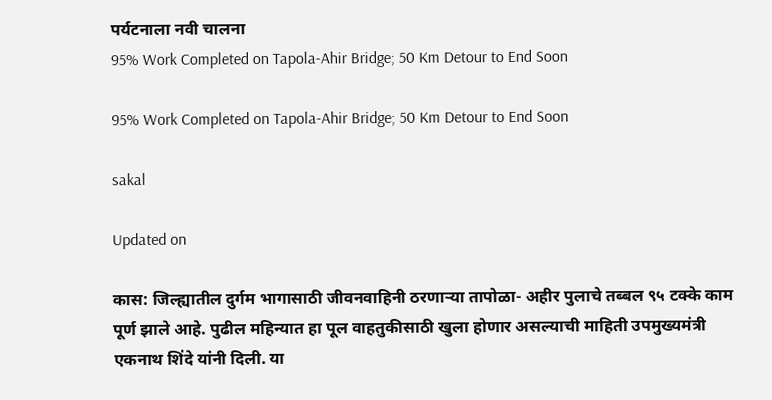पर्यटनाला नवी चालना
95% Work Completed on Tapola-Ahir Bridge; 50 Km Detour to End Soon

95% Work Completed on Tapola-Ahir Bridge; 50 Km Detour to End Soon

sakal

Updated on

कास: जिल्ह्यातील दुर्गम भागासाठी जीवनवाहिनी ठरणाऱ्या तापोळा- अहीर पुलाचे तब्बल ९५ टक्के काम पूर्ण झाले आहे. पुढील महिन्यात हा पूल वाहतुकीसाठी खुला होणार असल्याची माहिती उपमुख्यमंत्री एकनाथ शिंदे यांनी दिली. या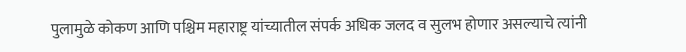पुलामुळे कोकण आणि पश्चिम महाराष्ट्र यांच्यातील संपर्क अधिक जलद व सुलभ होणार असल्याचे त्यांनी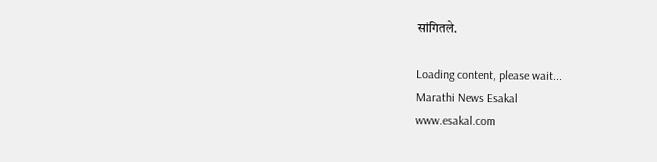सांगितले.

Loading content, please wait...
Marathi News Esakal
www.esakal.com